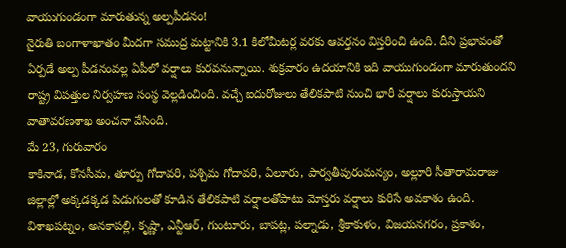వాయుగుండంగా మారుతున్న అల్పపీడనం!
నైరుతి బంగాళాఖాతం మీదగా సముద్ర మట్టానికి 3.1 కిలోమీటర్ల వరకు ఆవర్తనం విస్తరించి ఉంది. దీని ప్రభావంతో ఏర్పడే అల్ప పీడనంవల్ల ఏపీలో వర్షాలు కురవనున్నాయి. శుక్రవారం ఉదయానికి ఇది వాయుగుండంగా మారుతుందని రాష్ట్ర విపత్తుల నిర్వహణ సంస్థ వెల్లడించింది. వచ్చే ఐదురోజులు తేలికపాటి నుంచి భారీ వర్షాలు కురుస్తాయని వాతావరణశాఖ అంచనా వేసింది.
మే 23, గురువారం
కాకినాడ, కోనసీమ, తూర్పు గోదావరి, పశ్చిమ గోదావరి, ఏలూరు, పార్వతీపురంమన్యం, అల్లూరి సీతారామరాజు జిల్లాల్లో అక్కడక్కడ పిడుగులతో కూడిన తేలికపాటి వర్షాలతోపాటు మోస్తరు వర్షాలు కురిసే అవకాశం ఉంది. విశాఖపట్నం, అనకాపల్లి, కృష్ణా, ఎన్టీఆర్, గుంటూరు, బాపట్ల, పల్నాడు, శ్రీకాకుళం, విజయనగరం, ప్రకాశం,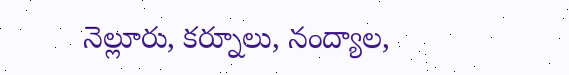నెల్లూరు, కర్నూలు, నంద్యాల,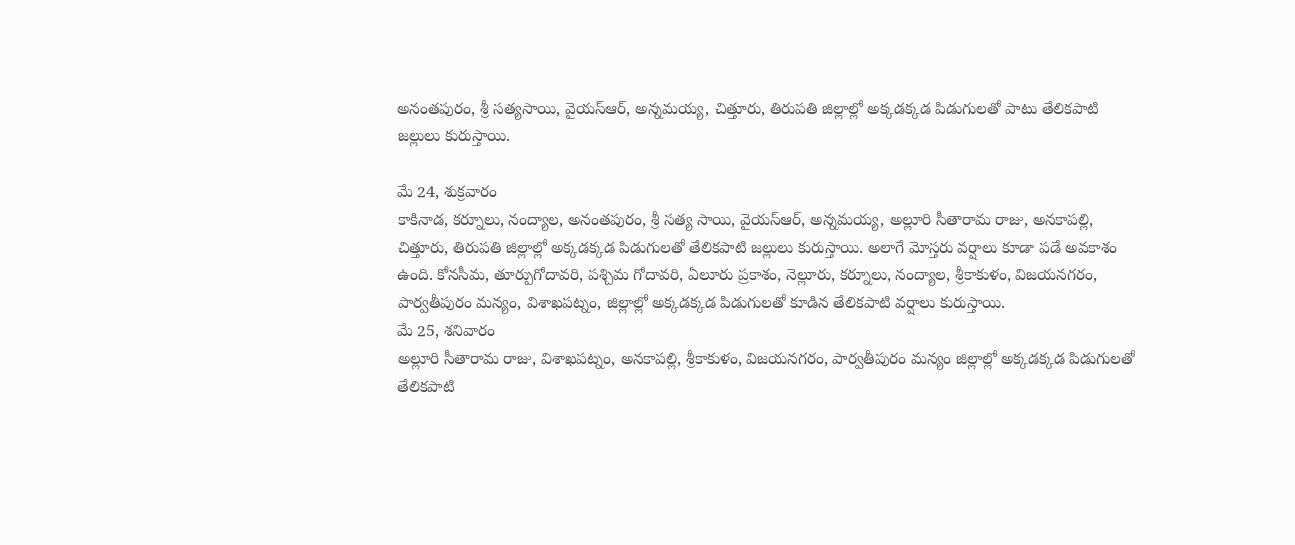అనంతపురం, శ్రీ సత్యసాయి, వైయస్ఆర్, అన్నమయ్య, చిత్తూరు, తిరుపతి జిల్లాల్లో అక్కడక్కడ పిడుగులతో పాటు తేలికపాటి జల్లులు కురుస్తాయి.

మే 24, శుక్రవారం
కాకినాడ, కర్నూలు, నంద్యాల, అనంతపురం, శ్రీ సత్య సాయి, వైయస్ఆర్, అన్నమయ్య, అల్లూరి సీతారామ రాజు, అనకాపల్లి, చిత్తూరు, తిరుపతి జిల్లాల్లో అక్కడక్కడ పిడుగులతో తేలికపాటి జల్లులు కురుస్తాయి. అలాగే మోస్తరు వర్షాలు కూడా పడే అవకాశం ఉంది. కోనసీమ, తూర్పుగోదావరి, పశ్చిమ గోదావరి, ఏలూరు ప్రకాశం, నెల్లూరు, కర్నూలు, నంద్యాల, శ్రీకాకుళం, విజయనగరం, పార్వతీపురం మన్యం, విశాఖపట్నం, జిల్లాల్లో అక్కడక్కడ పిడుగులతో కూడిన తేలికపాటి వర్షాలు కురుస్తాయి.
మే 25, శనివారం
అల్లూరి సీతారామ రాజు, విశాఖపట్నం, అనకాపల్లి, శ్రీకాకుళం, విజయనగరం, పార్వతీపురం మన్యం జిల్లాల్లో అక్కడక్కడ పిడుగులతో తేలికపాటి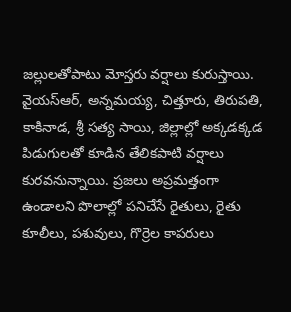జల్లులతోపాటు మోస్తరు వర్షాలు కురుస్తాయి. వైయస్ఆర్, అన్నమయ్య, చిత్తూరు, తిరుపతి, కాకినాడ, శ్రీ సత్య సాయి, జిల్లాల్లో అక్కడక్కడ పిడుగులతో కూడిన తేలికపాటి వర్షాలు కురవనున్నాయి. ప్రజలు అప్రమత్తంగా ఉండాలని పొలాల్లో పనిచేసే రైతులు, రైతు కూలీలు, పశువులు, గొర్రెల కాపరులు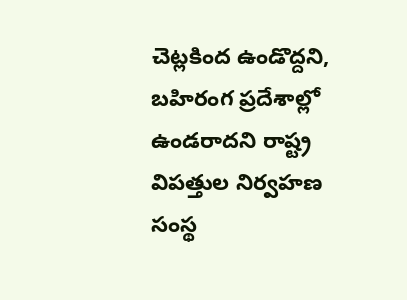చెట్లకింద ఉండొద్దని, బహిరంగ ప్రదేశాల్లో ఉండరాదని రాష్ట్ర విపత్తుల నిర్వహణ సంస్థ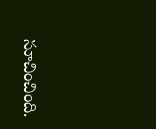సూచించింది.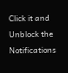Click it and Unblock the Notifications